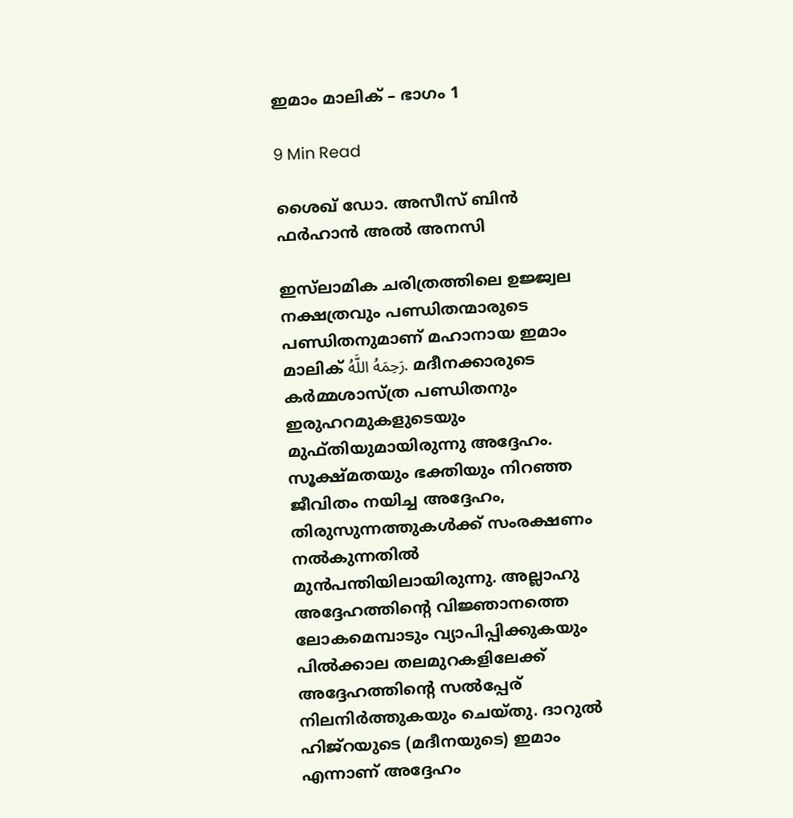ഇമാം മാലിക് – ഭാഗം 1

9 Min Read

ശൈഖ് ഡോ. അസീസ് ബിൻ ഫർഹാൻ അൽ അനസി

ഇസ്‌ലാമിക ചരിത്രത്തിലെ ഉജ്ജ്വല നക്ഷത്രവും പണ്ഡിതന്മാരുടെ പണ്ഡിതനുമാണ് മഹാനായ ഇമാം മാലിക് رَحِمَهُ اللَّهُ. മദീനക്കാരുടെ കർമ്മശാസ്ത്ര പണ്ഡിതനും ഇരുഹറമുകളുടെയും മുഫ്തിയുമായിരുന്നു അദ്ദേഹം. സൂക്ഷ്മതയും ഭക്തിയും നിറഞ്ഞ ജീവിതം നയിച്ച അദ്ദേഹം, തിരുസുന്നത്തുകൾക്ക് സംരക്ഷണം നൽകുന്നതിൽ മുൻപന്തിയിലായിരുന്നു. അല്ലാഹു അദ്ദേഹത്തിന്റെ വിജ്ഞാനത്തെ ലോകമെമ്പാടും വ്യാപിപ്പിക്കുകയും പിൽക്കാല തലമുറകളിലേക്ക് അദ്ദേഹത്തിന്റെ സൽപ്പേര് നിലനിർത്തുകയും ചെയ്തു. ദാറുൽ ഹിജ്റയുടെ (മദീനയുടെ) ഇമാം എന്നാണ് അദ്ദേഹം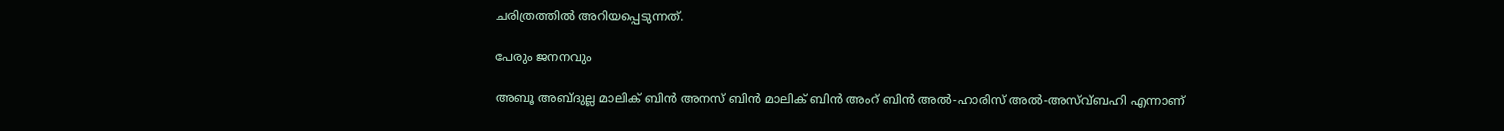ചരിത്രത്തിൽ അറിയപ്പെടുന്നത്.

പേരും ജനനവും

അബൂ അബ്ദുല്ല മാലിക് ബിൻ അനസ് ബിൻ മാലിക് ബിൻ അംറ് ബിൻ അൽ-ഹാരിസ് അൽ-അസ്വ്ബഹി എന്നാണ്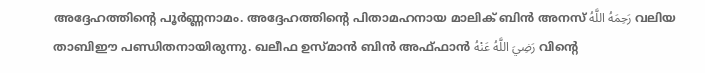അദ്ദേഹത്തിന്റെ പൂർണ്ണനാമം. അദ്ദേഹത്തിന്റെ പിതാമഹനായ മാലിക് ബിൻ അനസ് رَحِمَهُ اللَّهُ വലിയ താബിഈ പണ്ഡിതനായിരുന്നു. ഖലീഫ ഉസ്മാൻ ബിൻ അഫ്ഫാൻ رَضِيَ اللَّهُ عَنْهُ വിന്റെ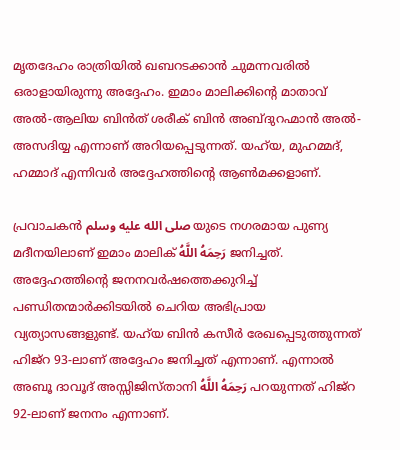മൃതദേഹം രാത്രിയിൽ ഖബറടക്കാൻ ചുമന്നവരിൽ ഒരാളായിരുന്നു അദ്ദേഹം. ഇമാം മാലിക്കിന്റെ മാതാവ് അൽ-ആലിയ ബിൻത് ശരീക് ബിൻ അബ്ദുറഹ്മാൻ അൽ-അസദിയ്യ എന്നാണ് അറിയപ്പെടുന്നത്. യഹ്‌യ, മുഹമ്മദ്, ഹമ്മാദ് എന്നിവർ അദ്ദേഹത്തിന്റെ ആൺമക്കളാണ്.

പ്രവാചകൻ صلى الله عليه وسلم യുടെ നഗരമായ പുണ്യ മദീനയിലാണ് ഇമാം മാലിക് رَحِمَهُ اللَّهُ ജനിച്ചത്. അദ്ദേഹത്തിന്റെ ജനനവർഷത്തെക്കുറിച്ച് പണ്ഡിതന്മാർക്കിടയിൽ ചെറിയ അഭിപ്രായ വ്യത്യാസങ്ങളുണ്ട്. യഹ്‌യ ബിൻ കസീർ രേഖപ്പെടുത്തുന്നത് ഹിജ്റ 93-ലാണ് അദ്ദേഹം ജനിച്ചത് എന്നാണ്. എന്നാൽ അബൂ ദാവൂദ് അസ്സിജിസ്താനി رَحِمَهُ اللَّهُ പറയുന്നത് ഹിജ്റ 92-ലാണ് ജനനം എന്നാണ്.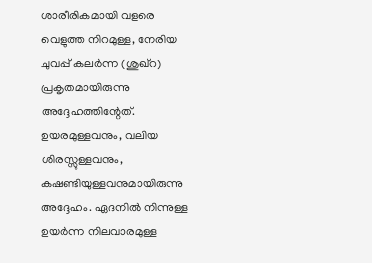ശാരീരികമായി വളരെ വെളുത്ത നിറമുള്ള, നേരിയ ചുവപ്പ് കലർന്ന (ശുഖ്‌റ) പ്രകൃതമായിരുന്നു അദ്ദേഹത്തിന്റേത്. ഉയരമുള്ളവനും, വലിയ ശിരസ്സുള്ളവനും, കഷണ്ടിയുള്ളവനുമായിരുന്നു അദ്ദേഹം. ഏദനിൽ നിന്നുള്ള ഉയർന്ന നിലവാരമുള്ള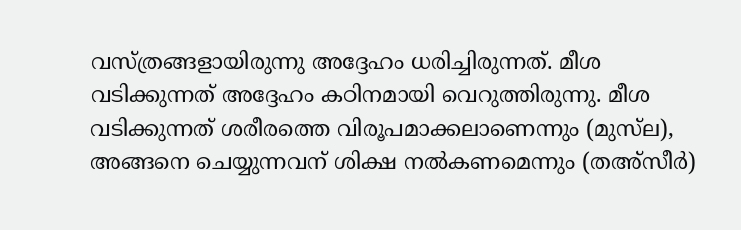വസ്ത്രങ്ങളായിരുന്നു അദ്ദേഹം ധരിച്ചിരുന്നത്. മീശ വടിക്കുന്നത് അദ്ദേഹം കഠിനമായി വെറുത്തിരുന്നു. മീശ വടിക്കുന്നത് ശരീരത്തെ വിരൂപമാക്കലാണെന്നും (മുസ്‌ല), അങ്ങനെ ചെയ്യുന്നവന് ശിക്ഷ നൽകണമെന്നും (തഅ്‌സീർ)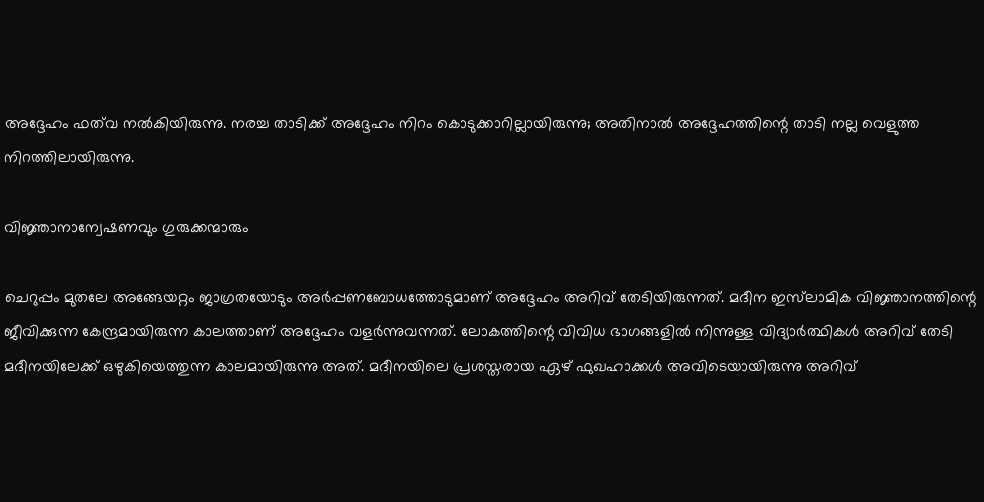അദ്ദേഹം ഫത്‌വ നൽകിയിരുന്നു. നരച്ച താടിക്ക് അദ്ദേഹം നിറം കൊടുക്കാറില്ലായിരുന്നു; അതിനാൽ അദ്ദേഹത്തിന്റെ താടി നല്ല വെളുത്ത നിറത്തിലായിരുന്നു.

വിജ്ഞാനാന്വേഷണവും ഗുരുക്കന്മാരും

ചെറുപ്പം മുതലേ അങ്ങേയറ്റം ജാഗ്രതയോടും അർപ്പണബോധത്തോടുമാണ് അദ്ദേഹം അറിവ് തേടിയിരുന്നത്. മദീന ഇസ്‌ലാമിക വിജ്ഞാനത്തിന്റെ ജീവിക്കുന്ന കേന്ദ്രമായിരുന്ന കാലത്താണ് അദ്ദേഹം വളർന്നുവന്നത്. ലോകത്തിന്റെ വിവിധ ഭാഗങ്ങളിൽ നിന്നുള്ള വിദ്യാർത്ഥികൾ അറിവ് തേടി മദീനയിലേക്ക് ഒഴുകിയെത്തുന്ന കാലമായിരുന്നു അത്. മദീനയിലെ പ്രശസ്തരായ ഏഴ് ഫുഖഹാക്കൾ അവിടെയായിരുന്നു അറിവ്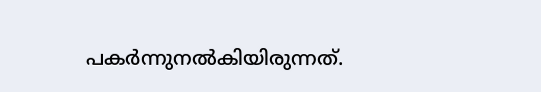പകർന്നുനൽകിയിരുന്നത്.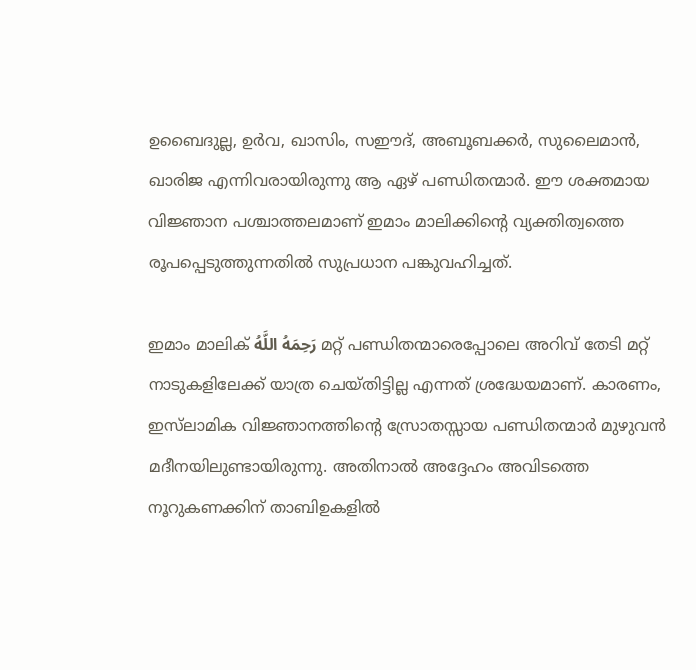ഉബൈദുല്ല, ഉർവ, ഖാസിം, സഈദ്, അബൂബക്കർ, സുലൈമാൻ, ഖാരിജ എന്നിവരായിരുന്നു ആ ഏഴ് പണ്ഡിതന്മാർ. ഈ ശക്തമായ വിജ്ഞാന പശ്ചാത്തലമാണ് ഇമാം മാലിക്കിന്റെ വ്യക്തിത്വത്തെ രൂപപ്പെടുത്തുന്നതിൽ സുപ്രധാന പങ്കുവഹിച്ചത്.

ഇമാം മാലിക് رَحِمَهُ اللَّهُ മറ്റ് പണ്ഡിതന്മാരെപ്പോലെ അറിവ് തേടി മറ്റ് നാടുകളിലേക്ക് യാത്ര ചെയ്തിട്ടില്ല എന്നത് ശ്രദ്ധേയമാണ്. കാരണം, ഇസ്‌ലാമിക വിജ്ഞാനത്തിന്റെ സ്രോതസ്സായ പണ്ഡിതന്മാർ മുഴുവൻ മദീനയിലുണ്ടായിരുന്നു. അതിനാൽ അദ്ദേഹം അവിടത്തെ നൂറുകണക്കിന് താബിഉകളിൽ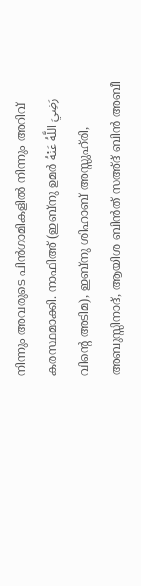നിന്നും അവരുടെ പിൻഗാമികളിൽ നിന്നും അറിവ് കരസ്ഥമാക്കി. നാഫിഅ് (ഇബ്നു ഉമർ رَضِيَ اللَّهُ عَنْهُ വിന്റെ അടിമ), ഇബ്നു ശിഹാബ് അസ്സുഹ്‌രി, അബുസ്സിനാദ്, ആയിശ ബിൻത് സഅ്ദ് ബിൻ അബീ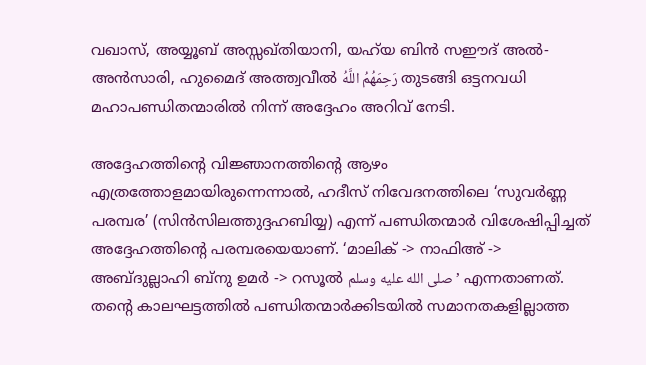വഖാസ്, അയ്യൂബ് അസ്സഖ്തിയാനി, യഹ്‌യ ബിൻ സഈദ് അൽ-അൻസാരി, ഹുമൈദ് അത്ത്വവീൽ رَحِمَهُمُ اللَّهُ തുടങ്ങി ഒട്ടനവധി മഹാപണ്ഡിതന്മാരിൽ നിന്ന് അദ്ദേഹം അറിവ് നേടി.

അദ്ദേഹത്തിന്റെ വിജ്ഞാനത്തിന്റെ ആഴം എത്രത്തോളമായിരുന്നെന്നാൽ, ഹദീസ് നിവേദനത്തിലെ ‘സുവർണ്ണ പരമ്പര’ (സിൻസിലത്തുദ്ദഹബിയ്യ) എന്ന് പണ്ഡിതന്മാർ വിശേഷിപ്പിച്ചത് അദ്ദേഹത്തിന്റെ പരമ്പരയെയാണ്. ‘മാലിക് -> നാഫിഅ് -> അബ്ദുല്ലാഹി ബ്നു ഉമർ -> റസൂൽ صلى الله عليه وسلم’ എന്നതാണത്. തന്റെ കാലഘട്ടത്തിൽ പണ്ഡിതന്മാർക്കിടയിൽ സമാനതകളില്ലാത്ത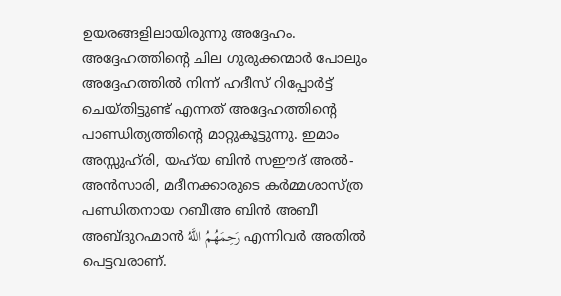ഉയരങ്ങളിലായിരുന്നു അദ്ദേഹം. അദ്ദേഹത്തിന്റെ ചില ഗുരുക്കന്മാർ പോലും അദ്ദേഹത്തിൽ നിന്ന് ഹദീസ് റിപ്പോർട്ട് ചെയ്തിട്ടുണ്ട് എന്നത് അദ്ദേഹത്തിന്റെ പാണ്ഡിത്യത്തിന്റെ മാറ്റുകൂട്ടുന്നു. ഇമാം അസ്സുഹ്‌രി, യഹ്‌യ ബിൻ സഈദ് അൽ-അൻസാരി, മദീനക്കാരുടെ കർമ്മശാസ്ത്ര പണ്ഡിതനായ റബീഅ ബിൻ അബീ അബ്ദുറഹ്മാൻ رَحِمَهُمُ اللَّهُ എന്നിവർ അതിൽ പെട്ടവരാണ്.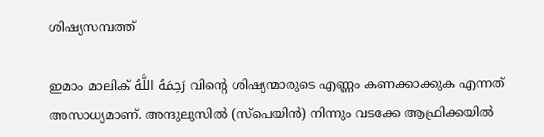ശിഷ്യസമ്പത്ത്

ഇമാം മാലിക് رَحِمَهُ اللَّهُ വിന്റെ ശിഷ്യന്മാരുടെ എണ്ണം കണക്കാക്കുക എന്നത് അസാധ്യമാണ്. അന്ദുലുസിൽ (സ്പെയിൻ) നിന്നും വടക്കേ ആഫ്രിക്കയിൽ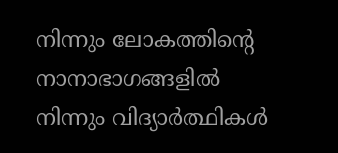നിന്നും ലോകത്തിന്റെ നാനാഭാഗങ്ങളിൽ നിന്നും വിദ്യാർത്ഥികൾ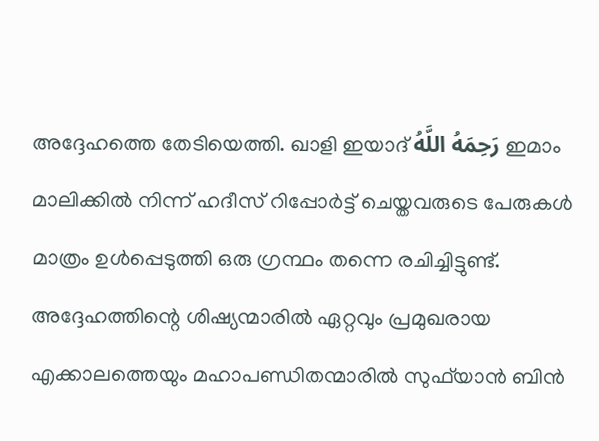അദ്ദേഹത്തെ തേടിയെത്തി. ഖാളി ഇയാദ് رَحِمَهُ اللَّهُ ഇമാം മാലിക്കിൽ നിന്ന് ഹദീസ് റിപ്പോർട്ട് ചെയ്തവരുടെ പേരുകൾ മാത്രം ഉൾപ്പെടുത്തി ഒരു ഗ്രന്ഥം തന്നെ രചിച്ചിട്ടുണ്ട്. അദ്ദേഹത്തിന്റെ ശിഷ്യന്മാരിൽ ഏറ്റവും പ്രമുഖരായ എക്കാലത്തെയും മഹാപണ്ഡിതന്മാരിൽ സുഫ്‌യാൻ ബിൻ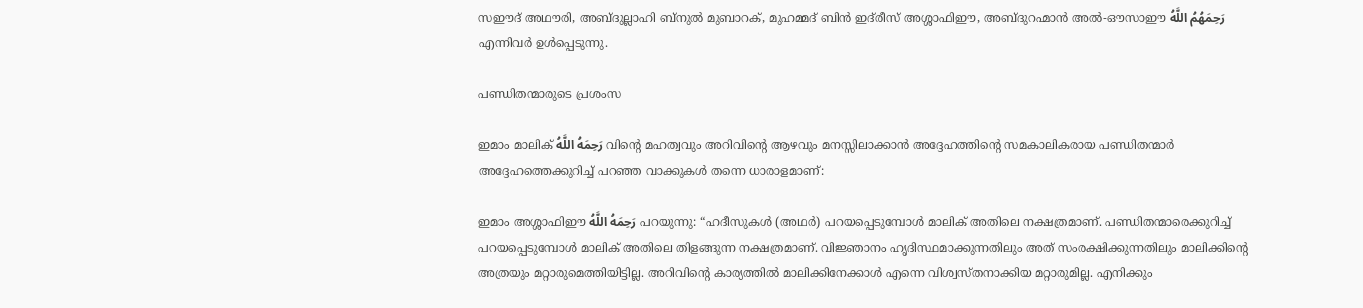സഈദ് അഥൗരി, അബ്ദുല്ലാഹി ബ്നുൽ മുബാറക്, മുഹമ്മദ് ബിൻ ഇദ്‌രീസ് അശ്ശാഫിഈ, അബ്ദുറഹ്മാൻ അൽ-ഔസാഈ رَحِمَهُمُ اللَّهُ എന്നിവർ ഉൾപ്പെടുന്നു.

പണ്ഡിതന്മാരുടെ പ്രശംസ

ഇമാം മാലിക് رَحِمَهُ اللَّهُ വിന്റെ മഹത്വവും അറിവിന്റെ ആഴവും മനസ്സിലാക്കാൻ അദ്ദേഹത്തിന്റെ സമകാലികരായ പണ്ഡിതന്മാർ അദ്ദേഹത്തെക്കുറിച്ച് പറഞ്ഞ വാക്കുകൾ തന്നെ ധാരാളമാണ്:

ഇമാം അശ്ശാഫിഈ رَحِمَهُ اللَّهُ പറയുന്നു: “ഹദീസുകൾ (അഥർ) പറയപ്പെടുമ്പോൾ മാലിക് അതിലെ നക്ഷത്രമാണ്. പണ്ഡിതന്മാരെക്കുറിച്ച് പറയപ്പെടുമ്പോൾ മാലിക് അതിലെ തിളങ്ങുന്ന നക്ഷത്രമാണ്. വിജ്ഞാനം ഹൃദിസ്ഥമാക്കുന്നതിലും അത് സംരക്ഷിക്കുന്നതിലും മാലിക്കിന്റെ അത്രയും മറ്റാരുമെത്തിയിട്ടില്ല. അറിവിന്റെ കാര്യത്തിൽ മാലിക്കിനേക്കാൾ എന്നെ വിശ്വസ്തനാക്കിയ മറ്റാരുമില്ല. എനിക്കും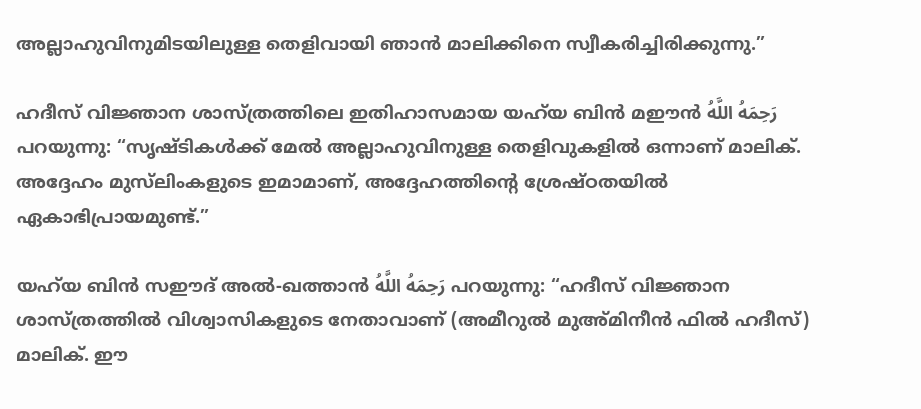അല്ലാഹുവിനുമിടയിലുള്ള തെളിവായി ഞാൻ മാലിക്കിനെ സ്വീകരിച്ചിരിക്കുന്നു.”

ഹദീസ് വിജ്ഞാന ശാസ്ത്രത്തിലെ ഇതിഹാസമായ യഹ്‌യ ബിൻ മഈൻ رَحِمَهُ اللَّهُ പറയുന്നു: “സൃഷ്ടികൾക്ക് മേൽ അല്ലാഹുവിനുള്ള തെളിവുകളിൽ ഒന്നാണ് മാലിക്. അദ്ദേഹം മുസ്‌ലിംകളുടെ ഇമാമാണ്, അദ്ദേഹത്തിന്റെ ശ്രേഷ്ഠതയിൽ ഏകാഭിപ്രായമുണ്ട്.”

യഹ്‌യ ബിൻ സഈദ് അൽ-ഖത്താൻ رَحِمَهُ اللَّهُ പറയുന്നു: “ഹദീസ് വിജ്ഞാന ശാസ്ത്രത്തിൽ വിശ്വാസികളുടെ നേതാവാണ് (അമീറുൽ മുഅ്മിനീൻ ഫിൽ ഹദീസ്) മാലിക്. ഈ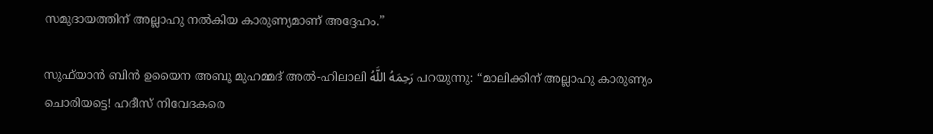സമുദായത്തിന് അല്ലാഹു നൽകിയ കാരുണ്യമാണ് അദ്ദേഹം.”

സുഫ്‌യാൻ ബിൻ ഉയൈന അബൂ മുഹമ്മദ് അൽ-ഹിലാലി رَحِمَهُ اللَّهُ പറയുന്നു: “മാലിക്കിന് അല്ലാഹു കാരുണ്യം ചൊരിയട്ടെ! ഹദീസ് നിവേദകരെ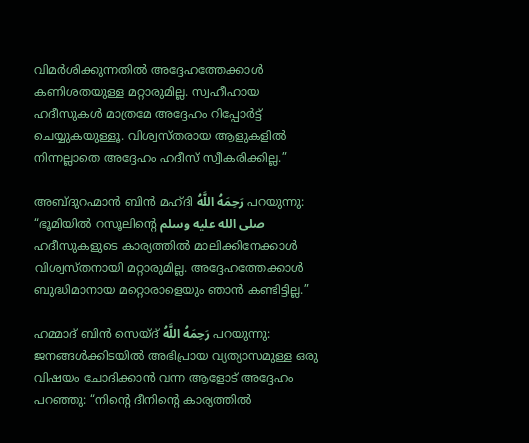വിമർശിക്കുന്നതിൽ അദ്ദേഹത്തേക്കാൾ കണിശതയുള്ള മറ്റാരുമില്ല. സ്വഹീഹായ ഹദീസുകൾ മാത്രമേ അദ്ദേഹം റിപ്പോർട്ട് ചെയ്യുകയുള്ളൂ. വിശ്വസ്തരായ ആളുകളിൽ നിന്നല്ലാതെ അദ്ദേഹം ഹദീസ് സ്വീകരിക്കില്ല.”

അബ്ദുറഹ്മാൻ ബിൻ മഹ്ദി رَحِمَهُ اللَّهُ പറയുന്നു: “ഭൂമിയിൽ റസൂലിന്റെ صلى الله عليه وسلم ഹദീസുകളുടെ കാര്യത്തിൽ മാലിക്കിനേക്കാൾ വിശ്വസ്തനായി മറ്റാരുമില്ല. അദ്ദേഹത്തേക്കാൾ ബുദ്ധിമാനായ മറ്റൊരാളെയും ഞാൻ കണ്ടിട്ടില്ല.”

ഹമ്മാദ് ബിൻ സെയ്ദ് رَحِمَهُ اللَّهُ പറയുന്നു: ജനങ്ങൾക്കിടയിൽ അഭിപ്രായ വ്യത്യാസമുള്ള ഒരു വിഷയം ചോദിക്കാൻ വന്ന ആളോട് അദ്ദേഹം പറഞ്ഞു: “നിന്റെ ദീനിന്റെ കാര്യത്തിൽ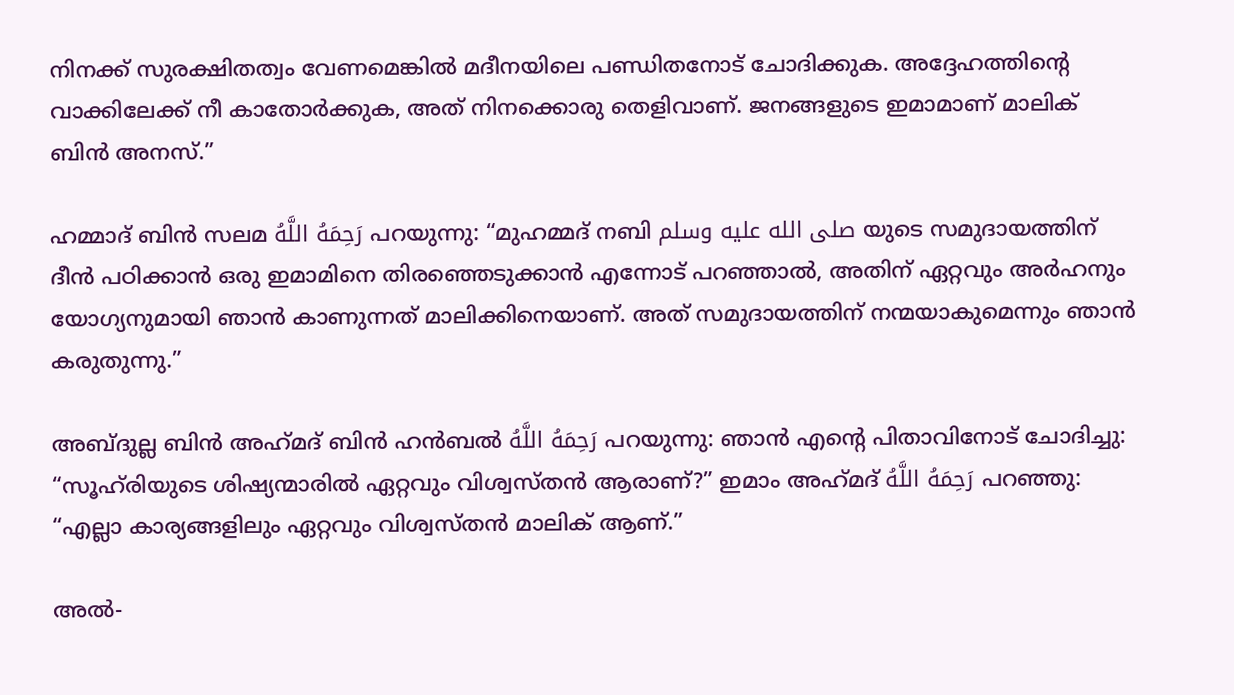നിനക്ക് സുരക്ഷിതത്വം വേണമെങ്കിൽ മദീനയിലെ പണ്ഡിതനോട് ചോദിക്കുക. അദ്ദേഹത്തിന്റെ വാക്കിലേക്ക് നീ കാതോർക്കുക, അത് നിനക്കൊരു തെളിവാണ്. ജനങ്ങളുടെ ഇമാമാണ് മാലിക് ബിൻ അനസ്.”

ഹമ്മാദ് ബിൻ സലമ رَحِمَهُ اللَّهُ പറയുന്നു: “മുഹമ്മദ് നബി صلى الله عليه وسلم യുടെ സമുദായത്തിന് ദീൻ പഠിക്കാൻ ഒരു ഇമാമിനെ തിരഞ്ഞെടുക്കാൻ എന്നോട് പറഞ്ഞാൽ, അതിന് ഏറ്റവും അർഹനും യോഗ്യനുമായി ഞാൻ കാണുന്നത് മാലിക്കിനെയാണ്. അത് സമുദായത്തിന് നന്മയാകുമെന്നും ഞാൻ കരുതുന്നു.”

അബ്ദുല്ല ബിൻ അഹ്‌മദ്‌ ബിൻ ഹൻബൽ رَحِمَهُ اللَّهُ പറയുന്നു: ഞാൻ എന്റെ പിതാവിനോട് ചോദിച്ചു: “സൂഹ്‌രിയുടെ ശിഷ്യന്മാരിൽ ഏറ്റവും വിശ്വസ്തൻ ആരാണ്?” ഇമാം അഹ്‌മദ്‌ رَحِمَهُ اللَّهُ പറഞ്ഞു: “എല്ലാ കാര്യങ്ങളിലും ഏറ്റവും വിശ്വസ്തൻ മാലിക് ആണ്.”

അൽ-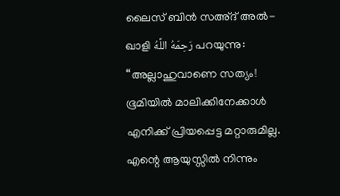ലൈസ് ബിൻ സഅ്ദ് അൽ-ഖാളി رَحِمَهُ اللَّهُ പറയുന്നു: “അല്ലാഹുവാണെ സത്യം! ഭൂമിയിൽ മാലിക്കിനേക്കാൾ എനിക്ക് പ്രിയപ്പെട്ട മറ്റാരുമില്ല. എന്റെ ആയുസ്സിൽ നിന്നും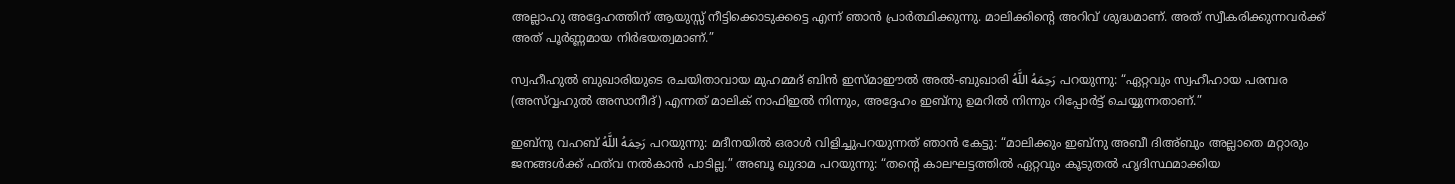അല്ലാഹു അദ്ദേഹത്തിന് ആയുസ്സ് നീട്ടിക്കൊടുക്കട്ടെ എന്ന് ഞാൻ പ്രാർത്ഥിക്കുന്നു. മാലിക്കിന്റെ അറിവ് ശുദ്ധമാണ്. അത് സ്വീകരിക്കുന്നവർക്ക് അത് പൂർണ്ണമായ നിർഭയത്വമാണ്.”

സ്വഹീഹുൽ ബുഖാരിയുടെ രചയിതാവായ മുഹമ്മദ് ബിൻ ഇസ്മാഈൽ അൽ-ബുഖാരി رَحِمَهُ اللَّهُ പറയുന്നു: “ഏറ്റവും സ്വഹീഹായ പരമ്പര (അസ്വ്വഹുൽ അസാനീദ്) എന്നത് മാലിക് നാഫിഇൽ നിന്നും, അദ്ദേഹം ഇബ്നു ഉമറിൽ നിന്നും റിപ്പോർട്ട് ചെയ്യുന്നതാണ്.”

ഇബ്നു വഹബ് رَحِمَهُ اللَّهُ പറയുന്നു: മദീനയിൽ ഒരാൾ വിളിച്ചുപറയുന്നത് ഞാൻ കേട്ടു: “മാലിക്കും ഇബ്നു അബീ ദിഅ്ബും അല്ലാതെ മറ്റാരും ജനങ്ങൾക്ക് ഫത്‌വ നൽകാൻ പാടില്ല.” അബൂ ഖുദാമ പറയുന്നു: “തന്റെ കാലഘട്ടത്തിൽ ഏറ്റവും കൂടുതൽ ഹൃദിസ്ഥമാക്കിയ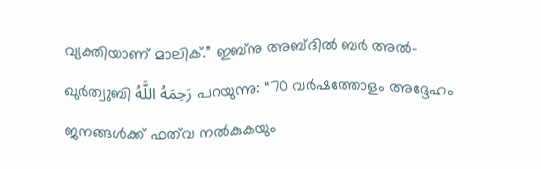വ്യക്തിയാണ് മാലിക്.” ഇബ്നു അബ്ദിൽ ബർ അൽ-ഖുർത്വുബി رَحِمَهُ اللَّهُ പറയുന്നു: “70 വർഷത്തോളം അദ്ദേഹം ജനങ്ങൾക്ക് ഫത്‌വ നൽകുകയും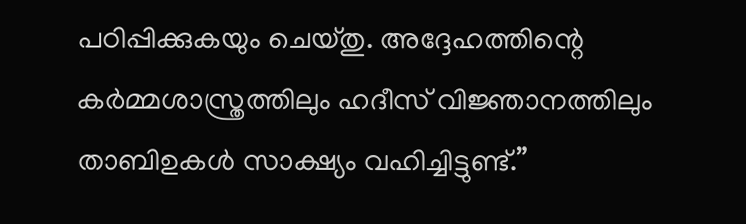പഠിപ്പിക്കുകയും ചെയ്തു. അദ്ദേഹത്തിന്റെ കർമ്മശാസ്ത്രത്തിലും ഹദീസ് വിജ്ഞാനത്തിലും താബിഉകൾ സാക്ഷ്യം വഹിച്ചിട്ടുണ്ട്.”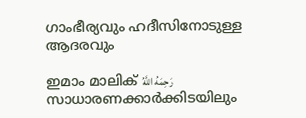ഗാംഭീര്യവും ഹദീസിനോടുള്ള ആദരവും

ഇമാം മാലിക് رَحِمَهُ اللَّهُ സാധാരണക്കാർക്കിടയിലും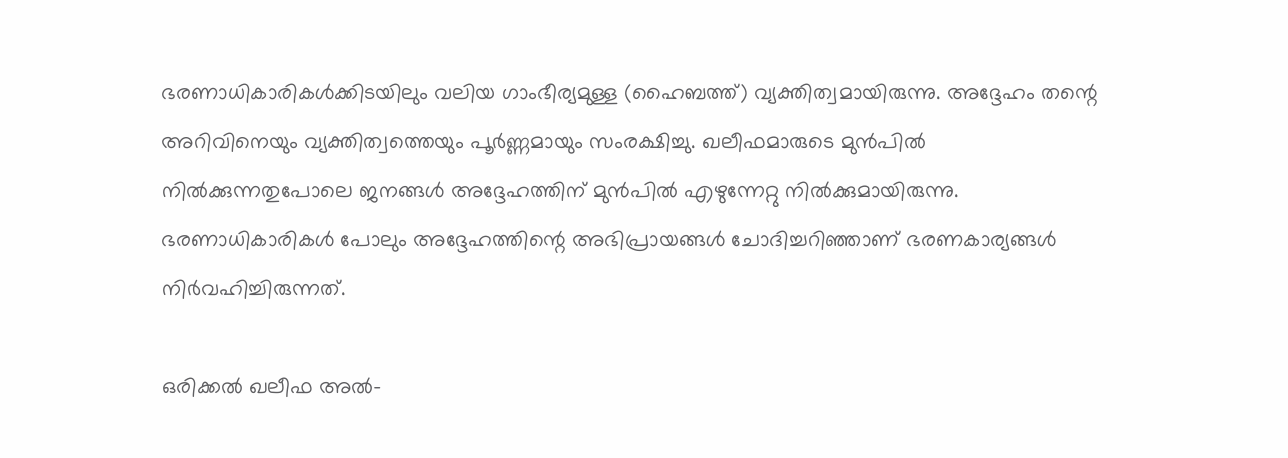ഭരണാധികാരികൾക്കിടയിലും വലിയ ഗാംഭീര്യമുള്ള (ഹൈബത്ത്) വ്യക്തിത്വമായിരുന്നു. അദ്ദേഹം തന്റെ അറിവിനെയും വ്യക്തിത്വത്തെയും പൂർണ്ണമായും സംരക്ഷിച്ചു. ഖലീഫമാരുടെ മുൻപിൽ നിൽക്കുന്നതുപോലെ ജനങ്ങൾ അദ്ദേഹത്തിന് മുൻപിൽ എഴുന്നേറ്റു നിൽക്കുമായിരുന്നു. ഭരണാധികാരികൾ പോലും അദ്ദേഹത്തിന്റെ അഭിപ്രായങ്ങൾ ചോദിച്ചറിഞ്ഞാണ് ഭരണകാര്യങ്ങൾ നിർവഹിച്ചിരുന്നത്.

ഒരിക്കൽ ഖലീഫ അൽ-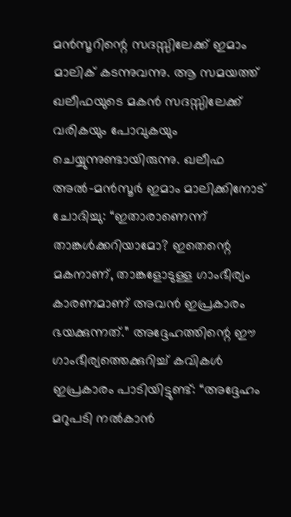മൻസൂറിന്റെ സദസ്സിലേക്ക് ഇമാം മാലിക് കടന്നുവന്നു. ആ സമയത്ത് ഖലീഫയുടെ മകൻ സദസ്സിലേക്ക് വരികയും പോവുകയും ചെയ്യുന്നുണ്ടായിരുന്നു. ഖലീഫ അൽ-മൻസൂർ ഇമാം മാലിക്കിനോട് ചോദിച്ചു: “ഇതാരാണെന്ന് താങ്കൾക്കറിയാമോ? ഇതെന്റെ മകനാണ്, താങ്കളോടുള്ള ഗാംഭീര്യം കാരണമാണ് അവൻ ഇപ്രകാരം ഭയക്കുന്നത്.” അദ്ദേഹത്തിന്റെ ഈ ഗാംഭീര്യത്തെക്കുറിച്ച് കവികൾ ഇപ്രകാരം പാടിയിട്ടുണ്ട്: “അദ്ദേഹം മറുപടി നൽകാൻ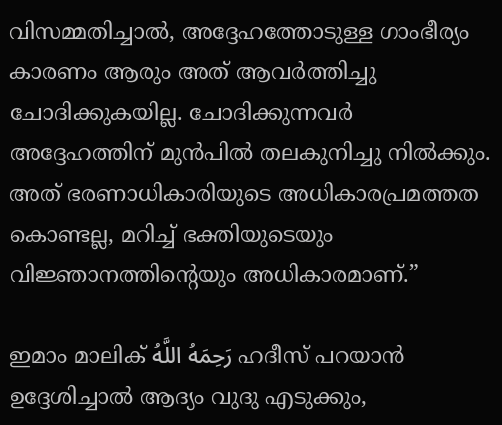വിസമ്മതിച്ചാൽ, അദ്ദേഹത്തോടുള്ള ഗാംഭീര്യം കാരണം ആരും അത് ആവർത്തിച്ചു ചോദിക്കുകയില്ല. ചോദിക്കുന്നവർ അദ്ദേഹത്തിന് മുൻപിൽ തലകുനിച്ചു നിൽക്കും. അത് ഭരണാധികാരിയുടെ അധികാരപ്രമത്തത കൊണ്ടല്ല, മറിച്ച് ഭക്തിയുടെയും വിജ്ഞാനത്തിന്റെയും അധികാരമാണ്.”

ഇമാം മാലിക് رَحِمَهُ اللَّهُ ഹദീസ് പറയാൻ ഉദ്ദേശിച്ചാൽ ആദ്യം വുദു എടുക്കും,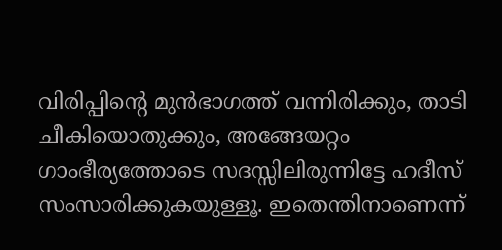വിരിപ്പിന്റെ മുൻഭാഗത്ത് വന്നിരിക്കും, താടി ചീകിയൊതുക്കും, അങ്ങേയറ്റം ഗാംഭീര്യത്തോടെ സദസ്സിലിരുന്നിട്ടേ ഹദീസ് സംസാരിക്കുകയുള്ളൂ. ഇതെന്തിനാണെന്ന്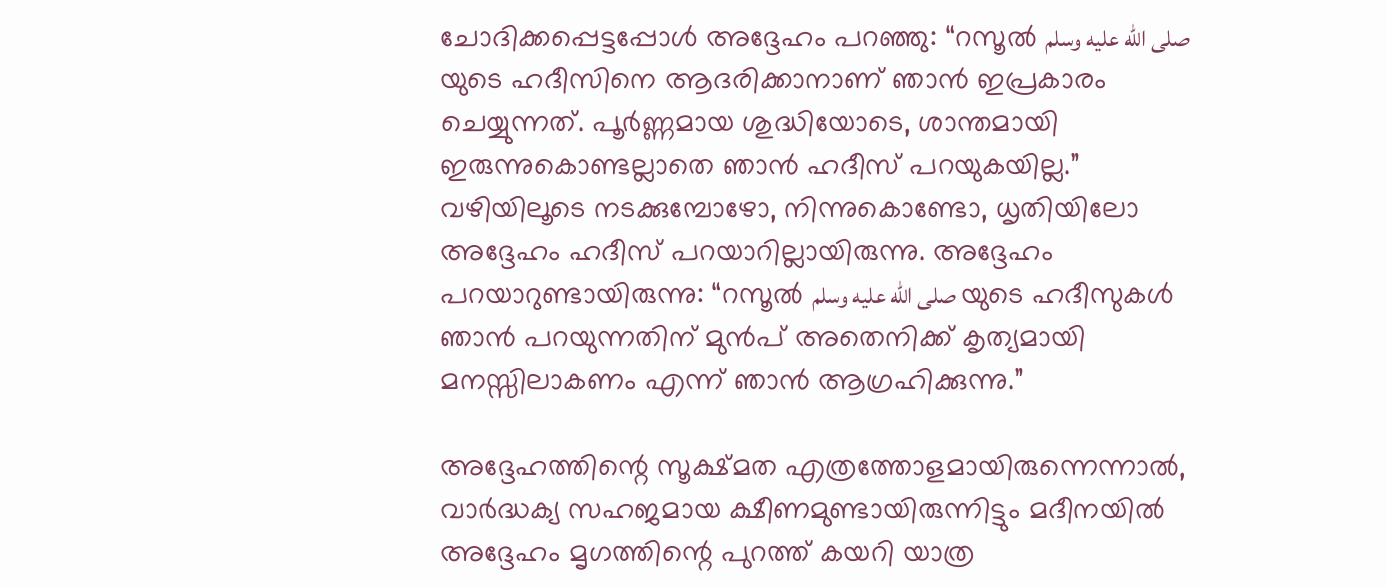ചോദിക്കപ്പെട്ടപ്പോൾ അദ്ദേഹം പറഞ്ഞു: “റസൂൽ صلى الله عليه وسلم യുടെ ഹദീസിനെ ആദരിക്കാനാണ് ഞാൻ ഇപ്രകാരം ചെയ്യുന്നത്. പൂർണ്ണമായ ശുദ്ധിയോടെ, ശാന്തമായി ഇരുന്നുകൊണ്ടല്ലാതെ ഞാൻ ഹദീസ് പറയുകയില്ല.” വഴിയിലൂടെ നടക്കുമ്പോഴോ, നിന്നുകൊണ്ടോ, ധൃതിയിലോ അദ്ദേഹം ഹദീസ് പറയാറില്ലായിരുന്നു. അദ്ദേഹം പറയാറുണ്ടായിരുന്നു: “റസൂൽ صلى الله عليه وسلم യുടെ ഹദീസുകൾ ഞാൻ പറയുന്നതിന് മുൻപ് അതെനിക്ക് കൃത്യമായി മനസ്സിലാകണം എന്ന് ഞാൻ ആഗ്രഹിക്കുന്നു.”

അദ്ദേഹത്തിന്റെ സൂക്ഷ്മത എത്രത്തോളമായിരുന്നെന്നാൽ, വാർദ്ധക്യ സഹജമായ ക്ഷീണമുണ്ടായിരുന്നിട്ടും മദീനയിൽ അദ്ദേഹം മൃഗത്തിന്റെ പുറത്ത് കയറി യാത്ര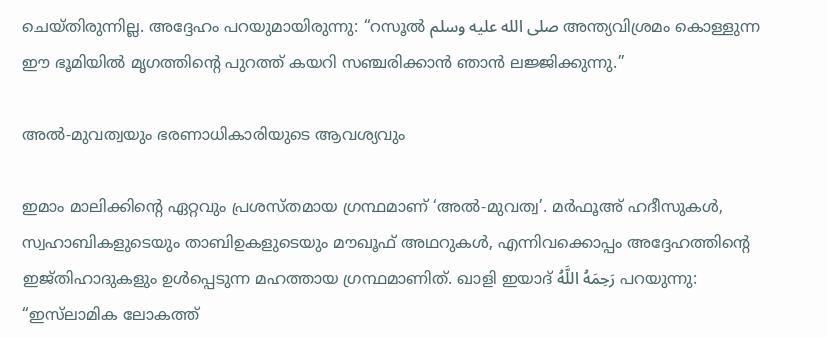ചെയ്തിരുന്നില്ല. അദ്ദേഹം പറയുമായിരുന്നു: “റസൂൽ صلى الله عليه وسلم അന്ത്യവിശ്രമം കൊള്ളുന്ന ഈ ഭൂമിയിൽ മൃഗത്തിന്റെ പുറത്ത് കയറി സഞ്ചരിക്കാൻ ഞാൻ ലജ്ജിക്കുന്നു.”

അൽ-മുവത്വയും ഭരണാധികാരിയുടെ ആവശ്യവും

ഇമാം മാലിക്കിന്റെ ഏറ്റവും പ്രശസ്തമായ ഗ്രന്ഥമാണ് ‘അൽ-മുവത്വ’. മർഫൂഅ് ഹദീസുകൾ, സ്വഹാബികളുടെയും താബിഉകളുടെയും മൗഖൂഫ് അഥറുകൾ, എന്നിവക്കൊപ്പം അദ്ദേഹത്തിന്റെ ഇജ്തിഹാദുകളും ഉൾപ്പെടുന്ന മഹത്തായ ഗ്രന്ഥമാണിത്. ഖാളി ഇയാദ് رَحِمَهُ اللَّهُ പറയുന്നു: “ഇസ്‌ലാമിക ലോകത്ത്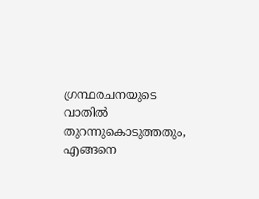ഗ്രന്ഥരചനയുടെ വാതിൽ തുറന്നുകൊടുത്തതും, എങ്ങനെ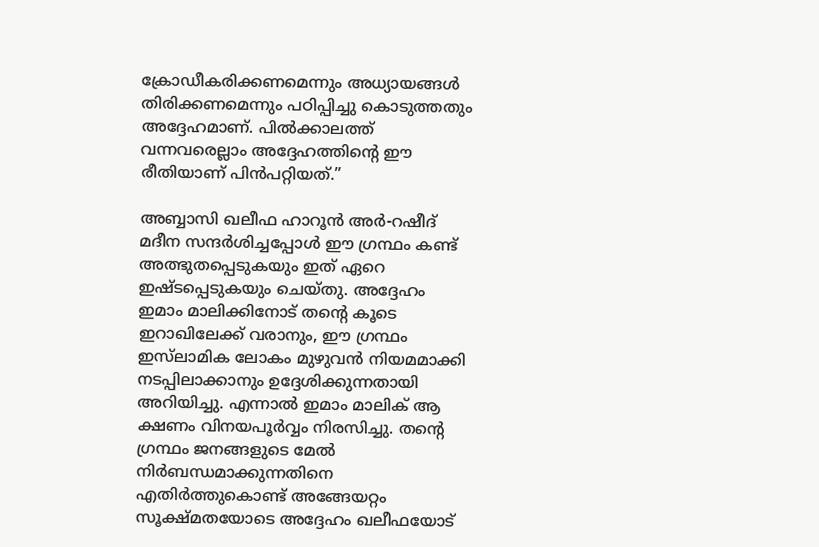ക്രോഡീകരിക്കണമെന്നും അധ്യായങ്ങൾ തിരിക്കണമെന്നും പഠിപ്പിച്ചു കൊടുത്തതും അദ്ദേഹമാണ്. പിൽക്കാലത്ത് വന്നവരെല്ലാം അദ്ദേഹത്തിന്റെ ഈ രീതിയാണ് പിൻപറ്റിയത്.”

അബ്ബാസി ഖലീഫ ഹാറൂൻ അർ-റഷീദ് മദീന സന്ദർശിച്ചപ്പോൾ ഈ ഗ്രന്ഥം കണ്ട് അത്ഭുതപ്പെടുകയും ഇത് ഏറെ ഇഷ്ടപ്പെടുകയും ചെയ്തു. അദ്ദേഹം ഇമാം മാലിക്കിനോട് തന്റെ കൂടെ ഇറാഖിലേക്ക് വരാനും, ഈ ഗ്രന്ഥം ഇസ്‌ലാമിക ലോകം മുഴുവൻ നിയമമാക്കി നടപ്പിലാക്കാനും ഉദ്ദേശിക്കുന്നതായി അറിയിച്ചു. എന്നാൽ ഇമാം മാലിക് ആ ക്ഷണം വിനയപൂർവ്വം നിരസിച്ചു. തന്റെ ഗ്രന്ഥം ജനങ്ങളുടെ മേൽ നിർബന്ധമാക്കുന്നതിനെ എതിർത്തുകൊണ്ട് അങ്ങേയറ്റം സൂക്ഷ്മതയോടെ അദ്ദേഹം ഖലീഫയോട്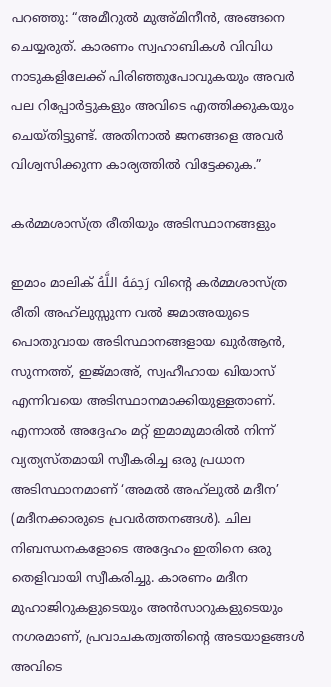പറഞ്ഞു: “അമീറുൽ മുഅ്മിനീൻ, അങ്ങനെ ചെയ്യരുത്. കാരണം സ്വഹാബികൾ വിവിധ നാടുകളിലേക്ക് പിരിഞ്ഞുപോവുകയും അവർ പല റിപ്പോർട്ടുകളും അവിടെ എത്തിക്കുകയും ചെയ്തിട്ടുണ്ട്. അതിനാൽ ജനങ്ങളെ അവർ വിശ്വസിക്കുന്ന കാര്യത്തിൽ വിട്ടേക്കുക.”

കർമ്മശാസ്ത്ര രീതിയും അടിസ്ഥാനങ്ങളും

ഇമാം മാലിക് رَحِمَهُ اللَّهُ വിന്റെ കർമ്മശാസ്ത്ര രീതി അഹ്‌ലുസ്സുന്ന വൽ ജമാഅയുടെ പൊതുവായ അടിസ്ഥാനങ്ങളായ ഖുർആൻ, സുന്നത്ത്, ഇജ്മാഅ്, സ്വഹീഹായ ഖിയാസ് എന്നിവയെ അടിസ്ഥാനമാക്കിയുള്ളതാണ്. എന്നാൽ അദ്ദേഹം മറ്റ് ഇമാമുമാരിൽ നിന്ന് വ്യത്യസ്തമായി സ്വീകരിച്ച ഒരു പ്രധാന അടിസ്ഥാനമാണ് ‘അമൽ അഹ്‌ലുൽ മദീന’ (മദീനക്കാരുടെ പ്രവർത്തനങ്ങൾ). ചില നിബന്ധനകളോടെ അദ്ദേഹം ഇതിനെ ഒരു തെളിവായി സ്വീകരിച്ചു. കാരണം മദീന മുഹാജിറുകളുടെയും അൻസാറുകളുടെയും നഗരമാണ്, പ്രവാചകത്വത്തിന്റെ അടയാളങ്ങൾ അവിടെ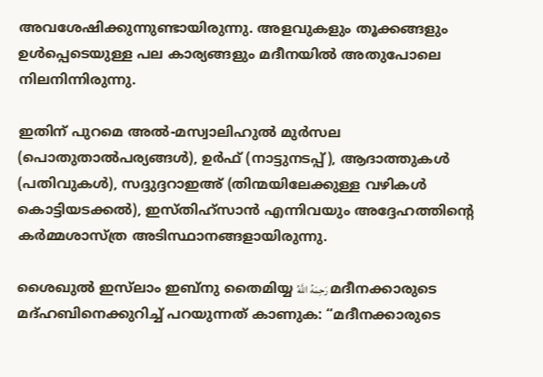അവശേഷിക്കുന്നുണ്ടായിരുന്നു. അളവുകളും തൂക്കങ്ങളും ഉൾപ്പെടെയുള്ള പല കാര്യങ്ങളും മദീനയിൽ അതുപോലെ നിലനിന്നിരുന്നു.

ഇതിന് പുറമെ അൽ-മസ്വാലിഹുൽ മുർസല (പൊതുതാൽപര്യങ്ങൾ), ഉർഫ് (നാട്ടുനടപ്പ്), ആദാത്തുകൾ (പതിവുകൾ), സദ്ദുദ്ദറാഇഅ് (തിന്മയിലേക്കുള്ള വഴികൾ കൊട്ടിയടക്കൽ), ഇസ്തിഹ്‌സാൻ എന്നിവയും അദ്ദേഹത്തിന്റെ കർമ്മശാസ്ത്ര അടിസ്ഥാനങ്ങളായിരുന്നു.

ശൈഖുൽ ഇസ്‌ലാം ഇബ്നു തൈമിയ്യ رَحِمَهُ اللَّهُ മദീനക്കാരുടെ മദ്ഹബിനെക്കുറിച്ച് പറയുന്നത് കാണുക: “മദീനക്കാരുടെ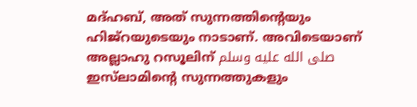മദ്ഹബ്, അത് സുന്നത്തിന്റെയും ഹിജ്റയുടെയും നാടാണ്. അവിടെയാണ് അല്ലാഹു റസൂലിന് صلى الله عليه وسلم ഇസ്‌ലാമിന്റെ സുന്നത്തുകളും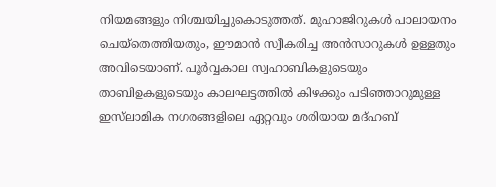നിയമങ്ങളും നിശ്ചയിച്ചുകൊടുത്തത്. മുഹാജിറുകൾ പാലായനം ചെയ്തെത്തിയതും, ഈമാൻ സ്വീകരിച്ച അൻസാറുകൾ ഉള്ളതും അവിടെയാണ്. പൂർവ്വകാല സ്വഹാബികളുടെയും താബിഉകളുടെയും കാലഘട്ടത്തിൽ കിഴക്കും പടിഞ്ഞാറുമുള്ള ഇസ്‌ലാമിക നഗരങ്ങളിലെ ഏറ്റവും ശരിയായ മദ്ഹബ്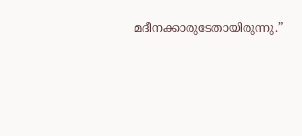മദീനക്കാരുടേതായിരുന്നു.”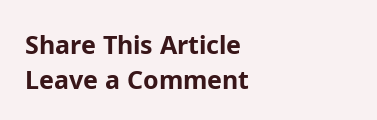Share This Article
Leave a Comment